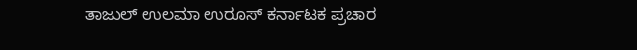ತಾಜುಲ್ ಉಲಮಾ ಉರೂಸ್ ಕರ್ನಾಟಕ ಪ್ರಚಾರ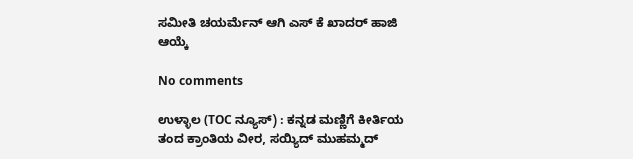ಸಮೀತಿ ಚಯರ್ಮೆನ್ ಆಗಿ ಎಸ್ ಕೆ ಖಾದರ್ ಹಾಜಿ ಆಯ್ಕೆ

No comments

ಉಳ್ಳಾಲ (TOC ನ್ಯೂಸ್) : ಕನ್ನಡ ಮಣ್ಣಿಗೆ ಕೀರ್ತಿಯ ತಂದ ಕ್ರಾಂತಿಯ ವೀರ, ಸಯ್ಯಿದ್ ಮುಹಮ್ಮದ್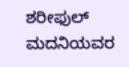ಶರೀಫುಲ್ ಮದನಿಯವರ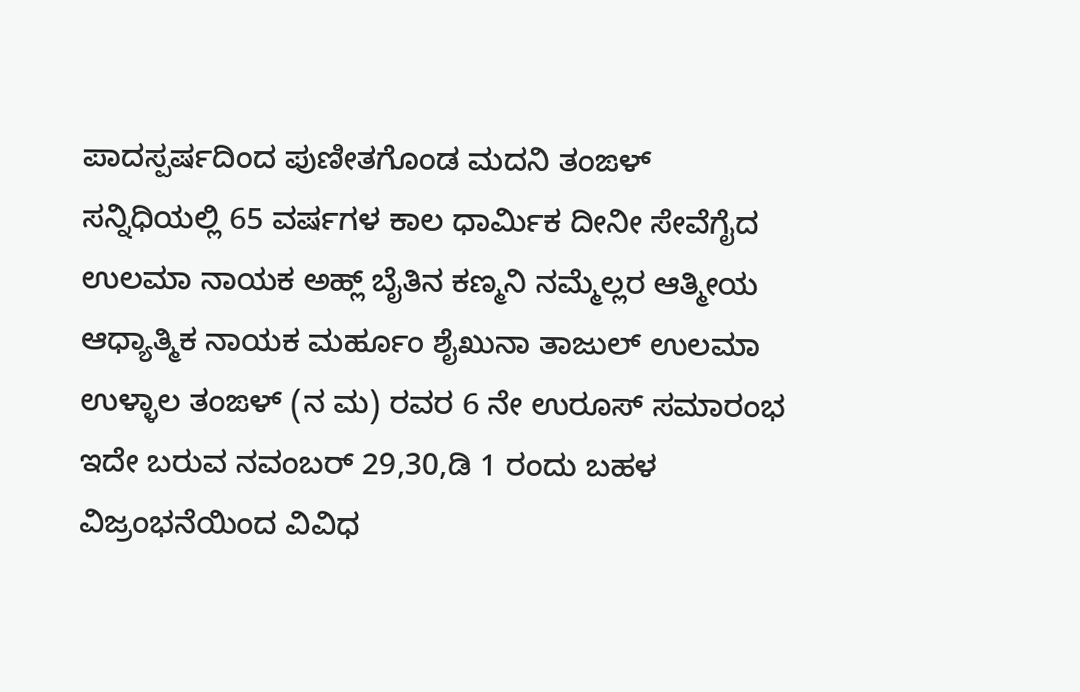ಪಾದಸ್ಪರ್ಷದಿಂದ ಪುಣೀತಗೊಂಡ ಮದನಿ ತಂಙಳ್ ಸನ್ನಿಧಿಯಲ್ಲಿ 65 ವರ್ಷಗಳ ಕಾಲ ಧಾರ್ಮಿಕ ದೀನೀ ಸೇವೆಗೈದ ಉಲಮಾ ನಾಯಕ ಅಹ್ಲ್ ಬೈತಿನ ಕಣ್ಮನಿ ನಮ್ಮೆಲ್ಲರ ಆತ್ಮೀಯ ಆಧ್ಯಾತ್ಮಿಕ ನಾಯಕ ಮರ್ಹೂಂ ಶೈಖುನಾ ತಾಜುಲ್ ಉಲಮಾ ಉಳ್ಳಾಲ ತಂಙಳ್ (ನ ಮ) ರವರ 6 ನೇ ಉರೂಸ್ ಸಮಾರಂಭ ಇದೇ ಬರುವ ನವಂಬರ್ 29,30,ಡಿ 1 ರಂದು ಬಹಳ ವಿಜ್ರಂಭನೆಯಿಂದ ವಿವಿಧ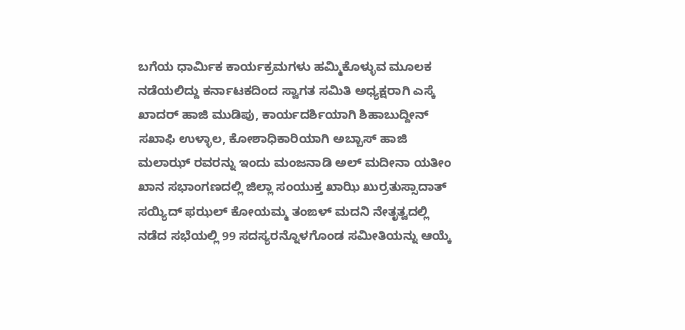ಬಗೆಯ ಧಾರ್ಮಿಕ ಕಾರ್ಯಕ್ರಮಗಳು ಹಮ್ಮಿಕೊಳ್ಳುವ ಮೂಲಕ ನಡೆಯಲಿದ್ದು ಕರ್ನಾಟಕದಿಂದ ಸ್ವಾಗತ ಸಮಿತಿ ಅಧ್ಯಕ್ಷರಾಗಿ ಎಸ್ಕೆ ಖಾದರ್ ಹಾಜಿ ಮುಡಿಪು, ಕಾರ್ಯದರ್ಶಿಯಾಗಿ ಶಿಹಾಬುದ್ದೀನ್ ಸಖಾಫಿ ಉಳ್ಳಾಲ, ಕೋಶಾಧಿಕಾರಿಯಾಗಿ ಅಬ್ಬಾಸ್ ಹಾಜಿ ಮಲಾಝ್ ರವರನ್ನು ಇಂದು ಮಂಜನಾಡಿ ಅಲ್ ಮದೀನಾ ಯತೀಂ ಖಾನ ಸಭಾಂಗಣದಲ್ಲಿ ಜಿಲ್ಲಾ ಸಂಯುಕ್ತ ಖಾಝಿ ಖುರ್ರತುಸ್ಸಾದಾತ್ ಸಯ್ಯಿದ್ ಫಝಲ್ ಕೋಯಮ್ಮ ತಂಙಳ್ ಮದನಿ ನೇತೃತ್ವದಲ್ಲಿ ನಡೆದ ಸಭೆಯಲ್ಲಿ 99 ಸದಸ್ಯರನ್ನೊಳಗೊಂಡ ಸಮೀತಿಯನ್ನು ಆಯ್ಕೆ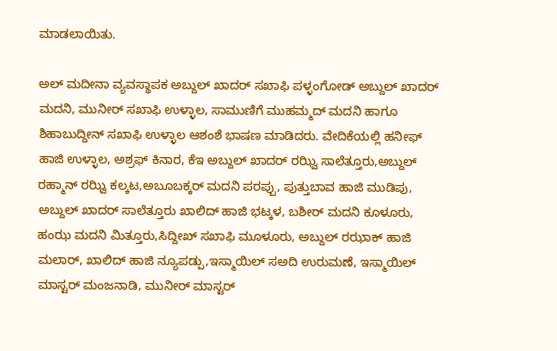ಮಾಡಲಾಯಿತು.

ಅಲ್ ಮದೀನಾ ವ್ಯವಸ್ಥಾಪಕ ಅಬ್ದುಲ್ ಖಾದರ್ ಸಖಾಫಿ ಪಳ್ಳಂಗೋಡ್ ಅಬ್ದುಲ್ ಖಾದರ್ ಮದನಿ, ಮುನೀರ್ ಸಖಾಫಿ ಉಳ್ಳಾಲ, ಸಾಮುಣಿಗೆ ಮುಹಮ್ಮದ್ ಮದನಿ ಹಾಗೂ ಶಿಹಾಬುದ್ದೀನ್ ಸಖಾಫಿ ಉಳ್ಳಾಲ ಆಶಂಶೆ ಭಾಷಣ ಮಾಡಿದರು. ವೇದಿಕೆಯಲ್ಲಿ ಹನೀಫ್ ಹಾಜಿ ಉಳ್ಳಾಲ, ಅಶ್ರಫ್ ಕಿನಾರ, ಕೆಇ ಅಬ್ದುಲ್ ಖಾದರ್ ರಝ್ವಿ ಸಾಲೆತ್ತೂರು,ಅಬ್ದುಲ್ ರಹ್ಮಾನ್ ರಝ್ವಿ ಕಲ್ಕಟ,ಅಬೂಬಕ್ಕರ್ ಮದನಿ ಪರಪ್ಪು, ಪುತ್ತುಬಾವ ಹಾಜಿ ಮುಡಿಪು, ಅಬ್ದುಲ್ ಖಾದರ್ ಸಾಲೆತ್ತೂರು ಖಾಲಿದ್ ಹಾಜಿ ಭಟ್ಕಳ, ಬಶೀರ್ ಮದನಿ ಕೂಳೂರು, ಹಂಝ ಮದನಿ ಮಿತ್ತೂರು,ಸಿದ್ದೀಖ್ ಸಖಾಫಿ ಮೂಳೂರು, ಅಬ್ದುಲ್ ರಝಾಕ್ ಹಾಜಿ ಮಲಾರ್, ಖಾಲಿದ್ ಹಾಜಿ ನ್ಯೂಪಡ್ಪು,ಇಸ್ಮಾಯಿಲ್ ಸಅದಿ ಉರುಮಣೆ, ಇಸ್ಮಾಯಿಲ್ ಮಾಸ್ಟರ್ ಮಂಜನಾಡಿ, ಮುನೀರ್ ಮಾಸ್ಟರ್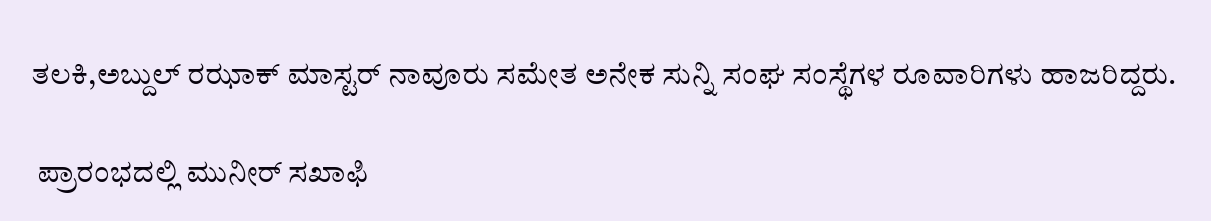ತಲಕಿ,ಅಬ್ದುಲ್ ರಝಾಕ್ ಮಾಸ್ಟರ್ ನಾವೂರು ಸಮೇತ ಅನೇಕ ಸುನ್ನಿ ಸಂಘ ಸಂಸ್ಥೆಗಳ ರೂವಾರಿಗಳು ಹಾಜರಿದ್ದರು.

 ಪ್ರಾರಂಭದಲ್ಲಿ ಮುನೀರ್ ಸಖಾಫಿ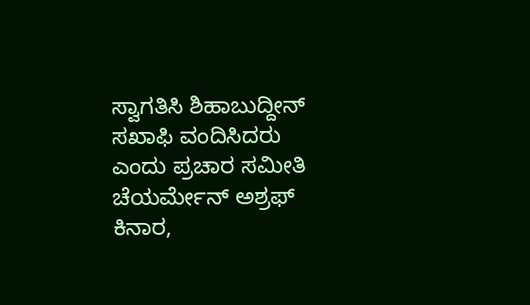ಸ್ವಾಗತಿಸಿ ಶಿಹಾಬುದ್ದೀನ್ ಸಖಾಫಿ ವಂದಿಸಿದರು ಎಂದು ಪ್ರಚಾರ ಸಮೀತಿ ಚೆಯರ್ಮೇನ್ ಅಶ್ರಫ್ ಕಿನಾರ,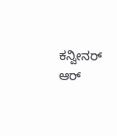ಕನ್ವೀನರ್ ಆರ್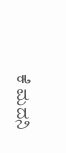ಕೆ ಮದನಿ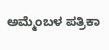ಅಮ್ಮೆಂಬಳ ಪತ್ರಿಕಾ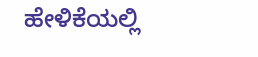ಹೇಳಿಕೆಯಲ್ಲಿ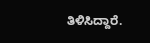ತಿಳಿಸಿದ್ದಾರೆ.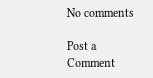No comments

Post a Comment